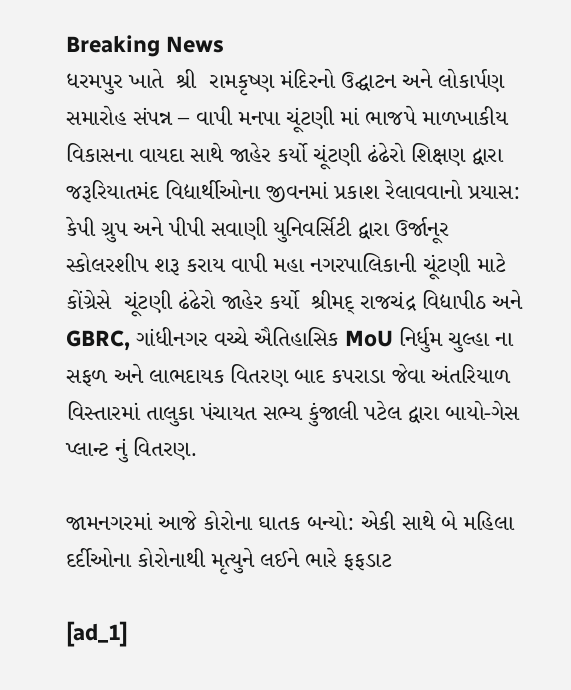Breaking News
ધરમપુર ખાતે  શ્રી  રામકૃષ્ણ મંદિરનો ઉદ્ઘાટન અને લોકાર્પણ સમારોહ સંપન્ન – વાપી મનપા ચૂંટણી માં ભાજપે માળખાકીય વિકાસના વાયદા સાથે જાહેર કર્યો ચૂંટણી ઢંઢેરો શિક્ષણ દ્વારા જરૂરિયાતમંદ વિદ્યાર્થીઓના જીવનમાં પ્રકાશ રેલાવવાનો પ્રયાસ: કેપી ગ્રુપ અને પીપી સવાણી યુનિવર્સિટી દ્વારા ઉર્જાનૂર સ્કોલરશીપ શરૂ કરાય વાપી મહા નગરપાલિકાની ચૂંટણી માટે કોંગ્રેસે  ચૂંટણી ઢંઢેરો જાહેર કર્યો  શ્રીમદ્ રાજચંદ્ર વિદ્યાપીઠ અને GBRC, ગાંધીનગર વચ્ચે ઐતિહાસિક MoU નિર્ધુમ ચુલ્હા ના સફળ અને લાભદાયક વિતરણ બાદ કપરાડા જેવા અંતરિયાળ વિસ્તારમાં તાલુકા પંચાયત સભ્ય કુંજાલી પટેલ દ્વારા બાયો-ગેસ પ્લાન્ટ નું વિતરણ.

જામનગરમાં આજે કોરોના ઘાતક બન્યો: એકી સાથે બે મહિલા દર્દીઓના કોરોનાથી મૃત્યુને લઈને ભારે ફફડાટ

[ad_1]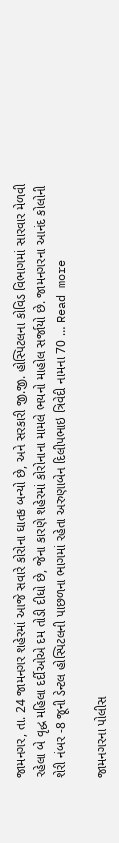જામનગર, તા. 24 જામનગર શહેરમાં આજે સવારે કોરોના ઘાતક બન્યો છે, અને સરકારી જી.જી. હોસ્પિટલના કોવિડ વિભાગમાં સારવાર મેળવી રહેલા બે વૃદ્ધ મહિલા દર્દીઓએ દમ તોડી દીધો છે, જેના કારણે શહેરમાં કોરોનાના મામલે ભયનો માહોલ સર્જાયો છે. જામનગરના આનંદ કોલોની શેરી નંબર -8 જૂની ડેન્ટલ હોસ્પિટલની પાછળના ભાગમાં રહેતા અરુણાબેન દિલીપભાઇ ત્રિવેદી નામના 70 … Read more

જામનગરના પોલીસ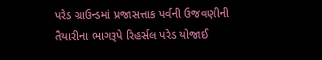પરેડ ગ્રાઉન્ડમાં પ્રજાસત્તાક પર્વની ઉજવણીની તૈયારીના ભાગરૂપે રિહર્સલ પરેડ યોજાઈ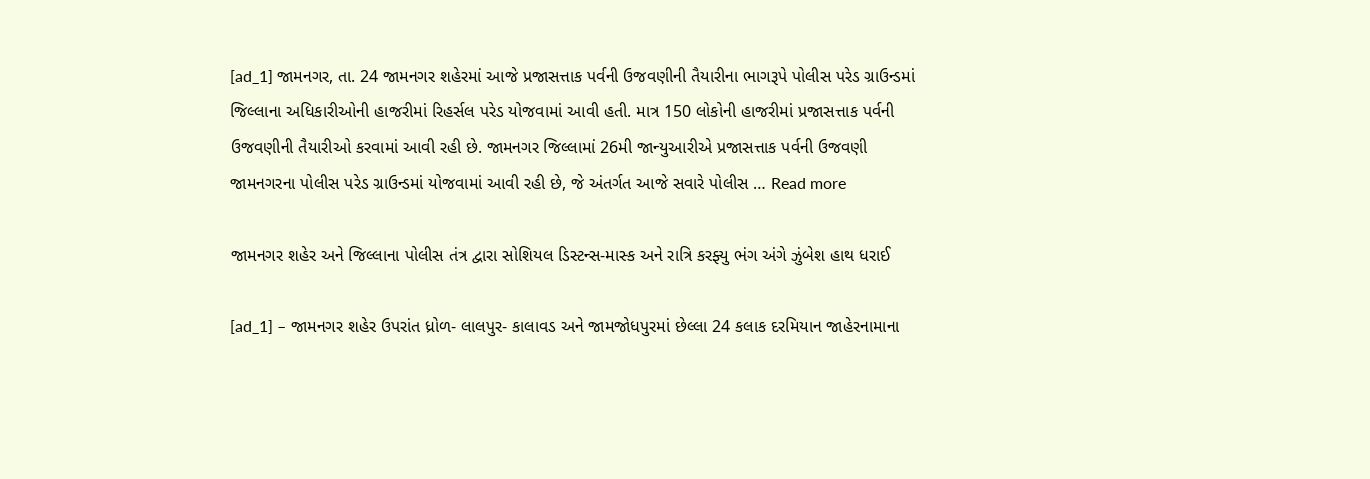[ad_1] જામનગર, તા. 24 જામનગર શહેરમાં આજે પ્રજાસત્તાક પર્વની ઉજવણીની તૈયારીના ભાગરૂપે પોલીસ પરેડ ગ્રાઉન્ડમાં જિલ્લાના અધિકારીઓની હાજરીમાં રિહર્સલ પરેડ યોજવામાં આવી હતી. માત્ર 150 લોકોની હાજરીમાં પ્રજાસત્તાક પર્વની ઉજવણીની તૈયારીઓ કરવામાં આવી રહી છે. જામનગર જિલ્લામાં 26મી જાન્યુઆરીએ પ્રજાસત્તાક પર્વની ઉજવણી જામનગરના પોલીસ પરેડ ગ્રાઉન્ડમાં યોજવામાં આવી રહી છે, જે અંતર્ગત આજે સવારે પોલીસ … Read more

જામનગર શહેર અને જિલ્લાના પોલીસ તંત્ર દ્વારા સોશિયલ ડિસ્ટન્સ-માસ્ક અને રાત્રિ કરફ્યુ ભંગ અંગે ઝુંબેશ હાથ ધરાઈ

[ad_1] – જામનગર શહેર ઉપરાંત ધ્રોળ- લાલપુર- કાલાવડ અને જામજોધપુરમાં છેલ્લા 24 કલાક દરમિયાન જાહેરનામાના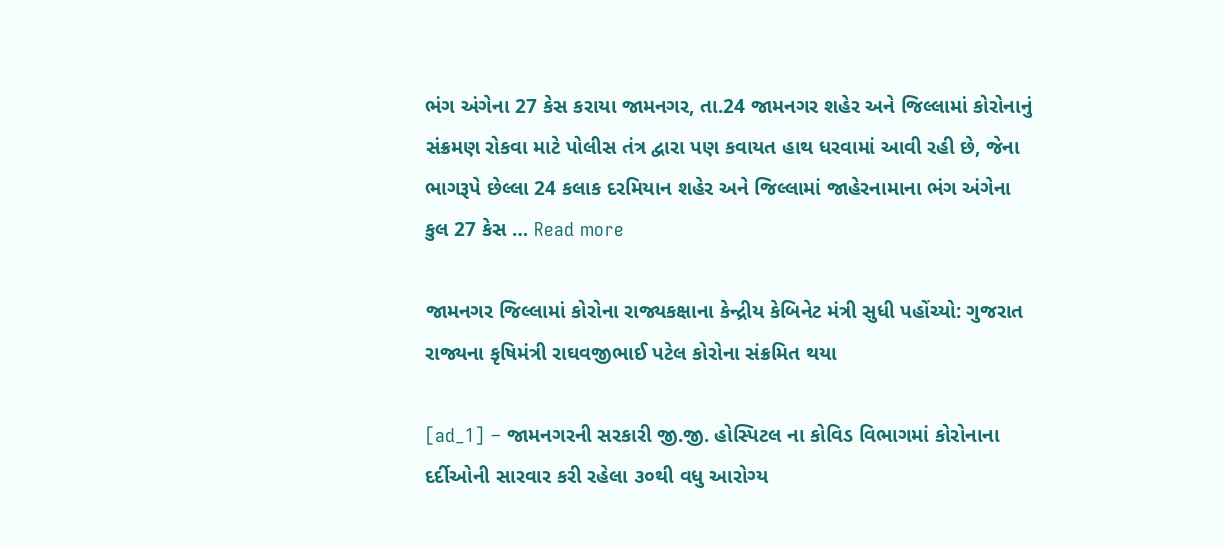ભંગ અંગેના 27 કેસ કરાયા જામનગર, તા.24 જામનગર શહેર અને જિલ્લામાં કોરોનાનું સંક્રમણ રોકવા માટે પોલીસ તંત્ર દ્વારા પણ કવાયત હાથ ધરવામાં આવી રહી છે, જેના ભાગરૂપે છેલ્લા 24 કલાક દરમિયાન શહેર અને જિલ્લામાં જાહેરનામાના ભંગ અંગેના કુલ 27 કેસ … Read more

જામનગર જિલ્લામાં કોરોના રાજ્યકક્ષાના કેન્દ્રીય કેબિનેટ મંત્રી સુધી પહોંચ્યો: ગુજરાત રાજ્યના કૃષિમંત્રી રાઘવજીભાઈ પટેલ કોરોના સંક્રમિત થયા

[ad_1] – જામનગરની સરકારી જી.જી. હોસ્પિટલ ના કોવિડ વિભાગમાં કોરોનાના દર્દીઓની સારવાર કરી રહેલા ૩૦થી વધુ આરોગ્ય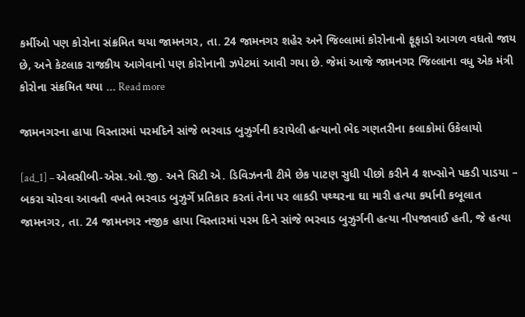કર્મીઓ પણ કોરોના સંક્રમિત થયા જામનગર, તા. 24 જામનગર શહેર અને જિલ્લામાં કોરોનાનો ફૂફાડો આગળ વધતો જાય છે, અને કેટલાક રાજકીય આગેવાનો પણ કોરોનાની ઝપેટમાં આવી ગયા છે. જેમાં આજે જામનગર જિલ્લાના વધુ એક મંત્રી કોરોના સંક્રમિત થયા … Read more

જામનગરના હાપા વિસ્તારમાં પરમદિને સાંજે ભરવાડ બુઝુર્ગની કરાયેલી હત્યાનો ભેદ ગણતરીના કલાકોમાં ઉકેલાયો

[ad_1] – એલસીબી-એસ.ઓ.જી. અને સિટી એ. ડિવિઝનની ટીમે છેક પાટણ સુધી પીછો કરીને 4 શખ્સોને પકડી પાડયા – બકરા ચોરવા આવતી વખતે ભરવાડ બુઝુર્ગે પ્રતિકાર કરતાં તેના પર લાકડી પથ્થરના ઘા મારી હત્યા કર્યાની કબૂલાત જામનગર, તા. 24 જામનગર નજીક હાપા વિસ્તારમાં પરમ દિને સાંજે ભરવાડ બુઝુર્ગની હત્યા નીપજાવાઈ હતી, જે હત્યા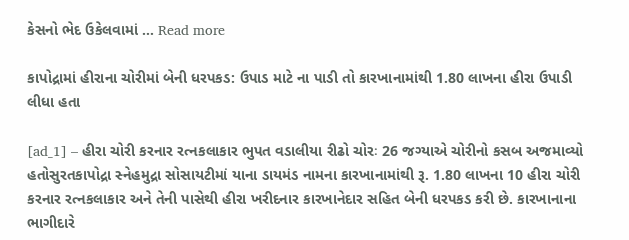કેસનો ભેદ ઉકેલવામાં … Read more

કાપોદ્રામાં હીરાના ચોરીમાં બેની ધરપકડ: ઉપાડ માટે ના પાડી તો કારખાનામાંથી 1.80 લાખના હીરા ઉપાડી લીધા હતા

[ad_1] – હીરા ચોરી કરનાર રત્નકલાકાર ભુપત વડાલીયા રીઢો ચોરઃ 26 જગ્યાએ ચોરીનો કસબ અજમાવ્યો હતોસુરતકાપોદ્રા સ્નેહમુદ્રા સોસાયટીમાં યાના ડાયમંડ નામના કારખાનામાંથી રૂ. 1.80 લાખના 10 હીરા ચોરી કરનાર રત્નકલાકાર અને તેની પાસેથી હીરા ખરીદનાર કારખાનેદાર સહિત બેની ધરપકડ કરી છે. કારખાનાના ભાગીદારે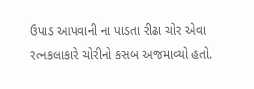ઉપાડ આપવાની ના પાડતા રીઢા ચોર એવા રત્નકલાકારે ચોરીનો કસબ અજમાવ્યો હતો.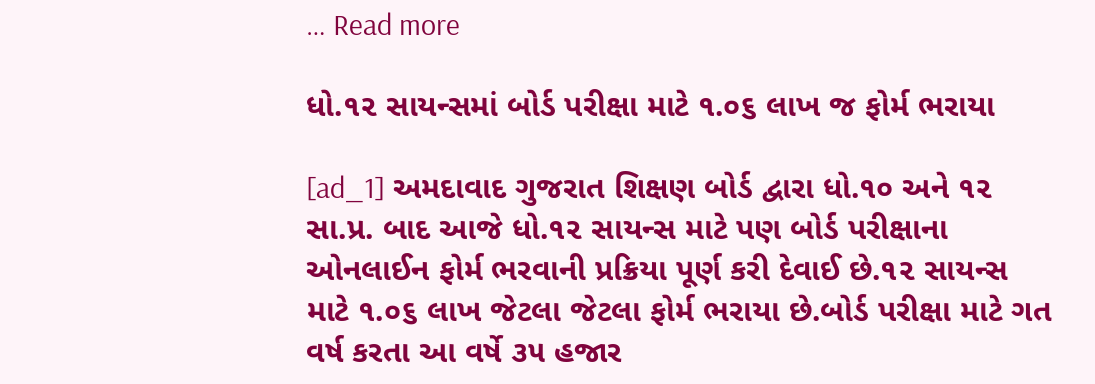… Read more

ધો.૧૨ સાયન્સમાં બોર્ડ પરીક્ષા માટે ૧.૦૬ લાખ જ ફોર્મ ભરાયા

[ad_1] અમદાવાદ ગુજરાત શિક્ષણ બોર્ડ દ્વારા ધો.૧૦ અને ૧૨ સા.પ્ર. બાદ આજે ધો.૧૨ સાયન્સ માટે પણ બોર્ડ પરીક્ષાના ઓનલાઈન ફોર્મ ભરવાની પ્રક્રિયા પૂર્ણ કરી દેવાઈ છે.૧૨ સાયન્સ માટે ૧.૦૬ લાખ જેટલા જેટલા ફોર્મ ભરાયા છે.બોર્ડ પરીક્ષા માટે ગત વર્ષ કરતા આ વર્ષે ૩૫ હજાર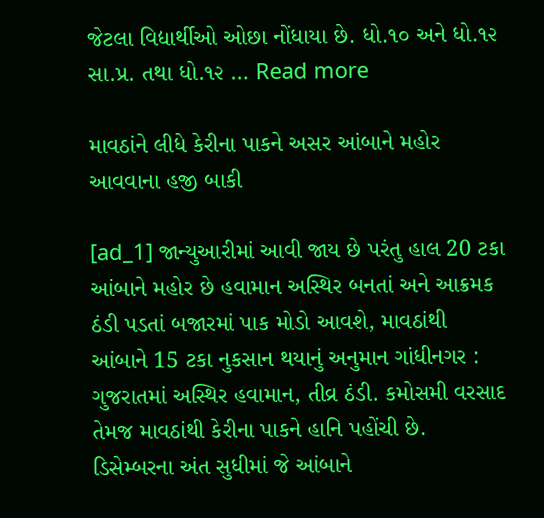જેટલા વિદ્યાર્થીઓ ઓછા નોંધાયા છે. ધો.૧૦ અને ધો.૧૨ સા.પ્ર. તથા ધો.૧૨ … Read more

માવઠાંને લીધે કેરીના પાકને અસર આંબાને મહોર આવવાના હજી બાકી

[ad_1] જાન્યુઆરીમાં આવી જાય છે પરંતુ હાલ 20 ટકા આંબાને મહોર છે હવામાન અસ્થિર બનતાં અને આક્રમક ઠંડી પડતાં બજારમાં પાક મોડો આવશે, માવઠાંથી આંબાને 15 ટકા નુકસાન થયાનું અનુમાન ગાંધીનગર : ગુજરાતમાં અસ્થિર હવામાન, તીવ્ર ઠંડી. કમોસમી વરસાદ તેમજ માવઠાંથી કેરીના પાકને હાનિ પહોંચી છે. ડિસેમ્બરના અંત સુધીમાં જે આંબાને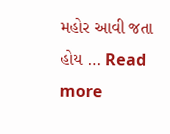મહોર આવી જતા હોય … Read more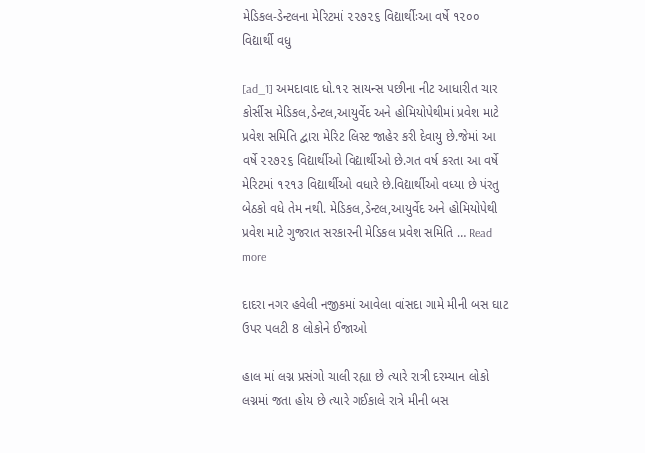મેડિકલ-ડેન્ટલના મેરિટમાં ૨૨૭૨૬ વિદ્યાર્થીઃઆ વર્ષે ૧૨૦૦ વિદ્યાર્થી વધુ

[ad_1] અમદાવાદ ધો.૧૨ સાયન્સ પછીના નીટ આધારીત ચાર કોર્સીસ મેડિકલ,ડેન્ટલ,આયુર્વેદ અને હોમિયોપેથીમાં પ્રવેશ માટે પ્રવેશ સમિતિ દ્વારા મેરિટ લિસ્ટ જાહેર કરી દેવાયુ છે.જેમાં આ વર્ષે ૨૨૭૨૬ વિદ્યાર્થીઓ વિદ્યાર્થીઓ છે.ગત વર્ષ કરતા આ વર્ષે મેરિટમાં ૧૨૧૩ વિદ્યાર્થીઓ વધારે છે.વિદ્યાર્થીઓ વધ્યા છે પંરતુ બેઠકો વધે તેમ નથી. મેડિકલ,ડેન્ટલ,આયુર્વેદ અને હોમિયોપેથી પ્રવેશ માટે ગુજરાત સરકારની મેડિકલ પ્રવેશ સમિતિ … Read more

દાદરા નગર હવેલી નજીકમાં આવેલા વાંસદા ગામે મીની બસ ઘાટ ઉપર પલટી 8 લોકોને ઈજાઓ

હાલ માં લગ્ન પ્રસંગો ચાલી રહ્યા છે ત્યારે રાત્રી દરમ્યાન લોકો લગ્નમાં જતા હોય છે ત્યારે ગઈકાલે રાત્રે મીની બસ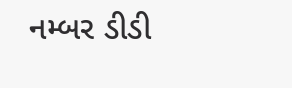નમ્બર ડીડી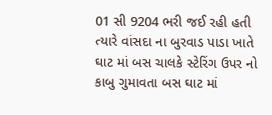01 સી 9204 ભરી જઈ રહી હતી ત્યારે વાંસદા ના બુરવાડ પાડા ખાતે ઘાટ માં બસ ચાલકે સ્ટેરિંગ ઉપર નો કાબુ ગુમાવતા બસ ઘાટ માં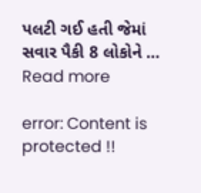પલટી ગઈ હતી જેમાં સવાર પૈકી 8 લોકોને … Read more

error: Content is protected !!